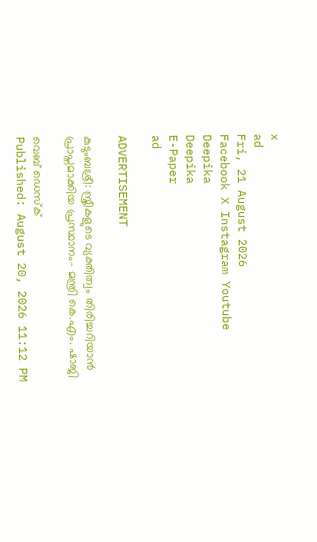x
ad
Fri, 21 August 2026
Facebook X Instagram Youtube
Deepika
Deepika
E-Paper
ad

ADVERTISEMENT

കുടുംബശ്രീ: സ്ത്രീകളുടെ വ്യക്തിത്വം തിരിച്ചറിയാന്‍ പ്രാപ്തമാക്കിയ പ്രസ്ഥാനം- മന്ത്രി കെ.എം. ഷാജി

വെബ് ഡെസ്ക്
Published: August 20, 2026 11:12 PM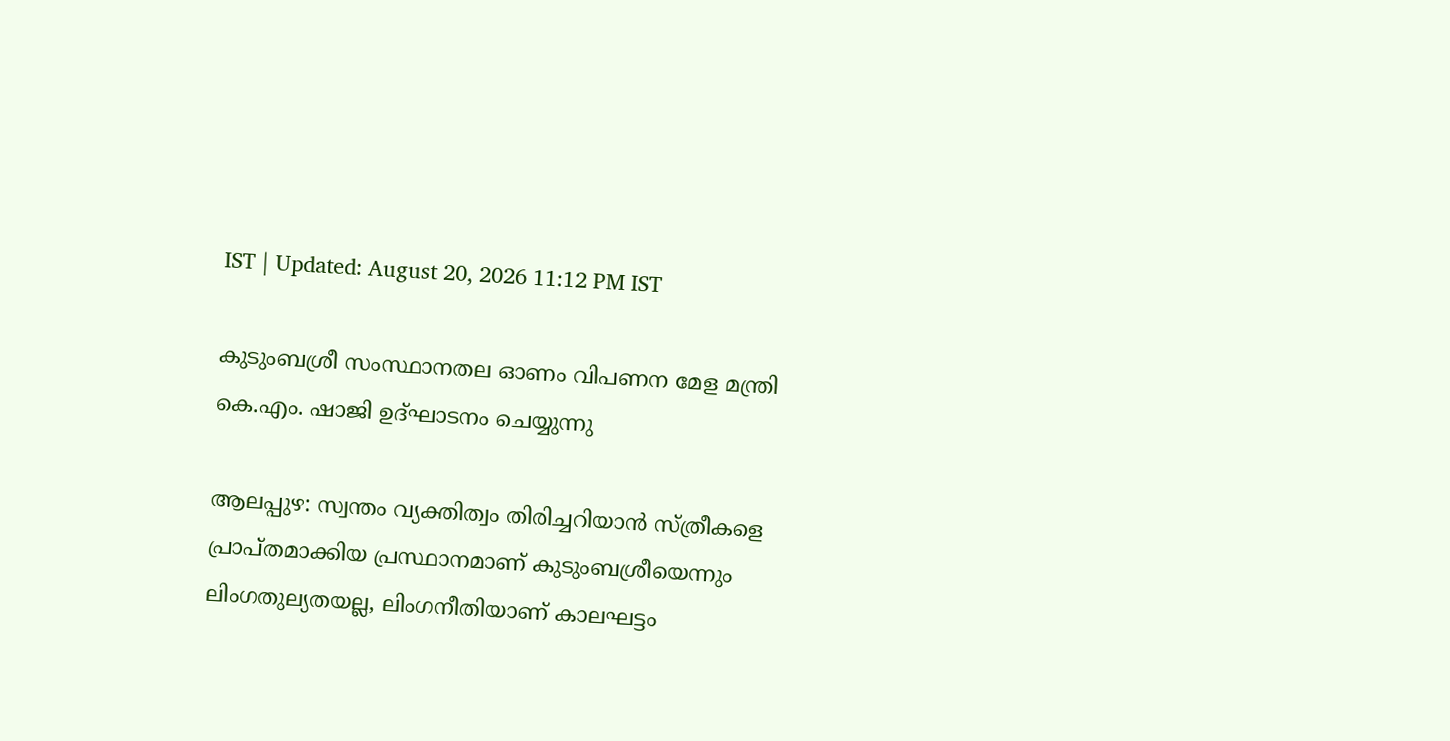IST | Updated: August 20, 2026 11:12 PM IST

കുടുംബശ്രീ സംസ്ഥാനതല ഓണം വിപണന മേള മന്ത്രി കെ.എം. ഷാജി ഉദ്ഘാടനം ചെയ്യുന്നു

ആലപ്പുഴ: സ്വന്തം വ്യക്തിത്വം തിരിച്ചറിയാന്‍ സ്ത്രീകളെ പ്രാപ്തമാക്കിയ പ്രസ്ഥാനമാണ് കുടുംബശ്രീയെന്നും ലിംഗതുല്യതയല്ല, ലിംഗനീതിയാണ് കാലഘട്ടം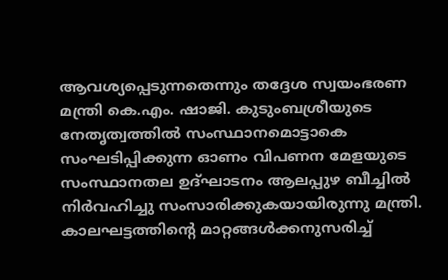ആവശ്യപ്പെടുന്നതെന്നും തദ്ദേശ സ്വയംഭരണ മന്ത്രി കെ.എം. ഷാജി. കുടുംബശ്രീയുടെ നേതൃത്വത്തില്‍ സംസ്ഥാനമൊട്ടാകെ സംഘടിപ്പിക്കുന്ന ഓണം വിപണന മേളയുടെ സംസ്ഥാനതല ഉദ്ഘാടനം ആലപ്പുഴ ബീച്ചിൽ നിര്‍വഹിച്ചു സംസാരിക്കുകയായിരുന്നു മന്ത്രി. കാലഘട്ടത്തിന്‍റെ മാറ്റങ്ങള്‍ക്കനുസരിച്ച്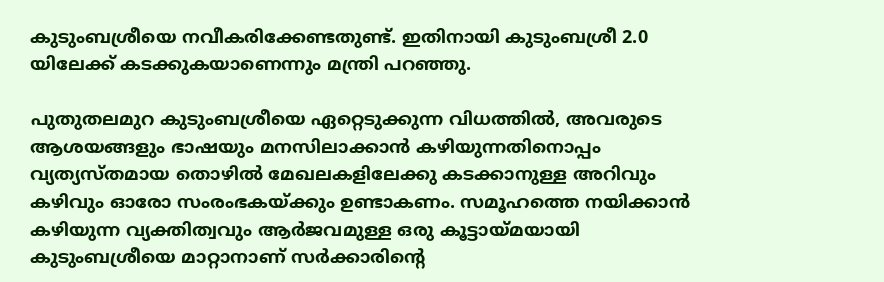കുടുംബശ്രീയെ നവീകരിക്കേണ്ടതുണ്ട്. ഇതിനായി കുടുംബശ്രീ 2.0 യിലേക്ക് കടക്കുകയാണെന്നും മന്ത്രി പറഞ്ഞു.

പുതുതലമുറ കുടുംബശ്രീയെ ഏറ്റെടുക്കുന്ന വിധത്തില്‍, അവരുടെ ആശയങ്ങളും ഭാഷയും മനസിലാക്കാന്‍ കഴിയുന്നതിനൊപ്പം വ്യത്യസ്തമായ തൊഴില്‍ മേഖലകളിലേക്കു കടക്കാനുള്ള അറിവും കഴിവും ഓരോ സംരംഭകയ്ക്കും ഉണ്ടാകണം. സമൂഹത്തെ നയിക്കാന്‍ കഴിയുന്ന വ്യക്തിത്വവും ആർജവമുള്ള ഒരു കൂട്ടായ്മയായി കുടുംബശ്രീയെ മാറ്റാനാണ് സര്‍ക്കാരിന്‍റെ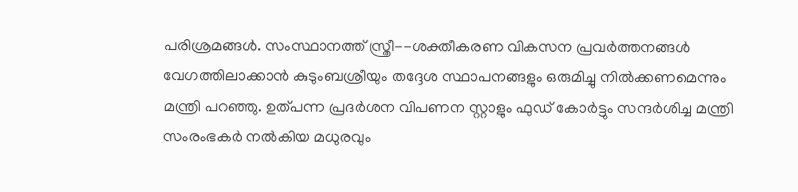പരിശ്രമങ്ങള്‍. സംസ്ഥാനത്ത് സ്ത്രീ--ശക്തീകരണ വികസന പ്രവര്‍ത്തനങ്ങള്‍ വേഗത്തിലാക്കാന്‍ കുടുംബശ്രീയും തദ്ദേശ സ്ഥാപനങ്ങളും ഒരുമിച്ചു നില്‍ക്കണമെന്നും മന്ത്രി പറഞ്ഞു. ഉത്പന്ന പ്രദര്‍ശന വിപണന സ്റ്റാളും ഫുഡ് കോര്‍ട്ടും സന്ദര്‍ശിച്ച മന്ത്രി സംരംഭകര്‍ നല്‍കിയ മധുരവും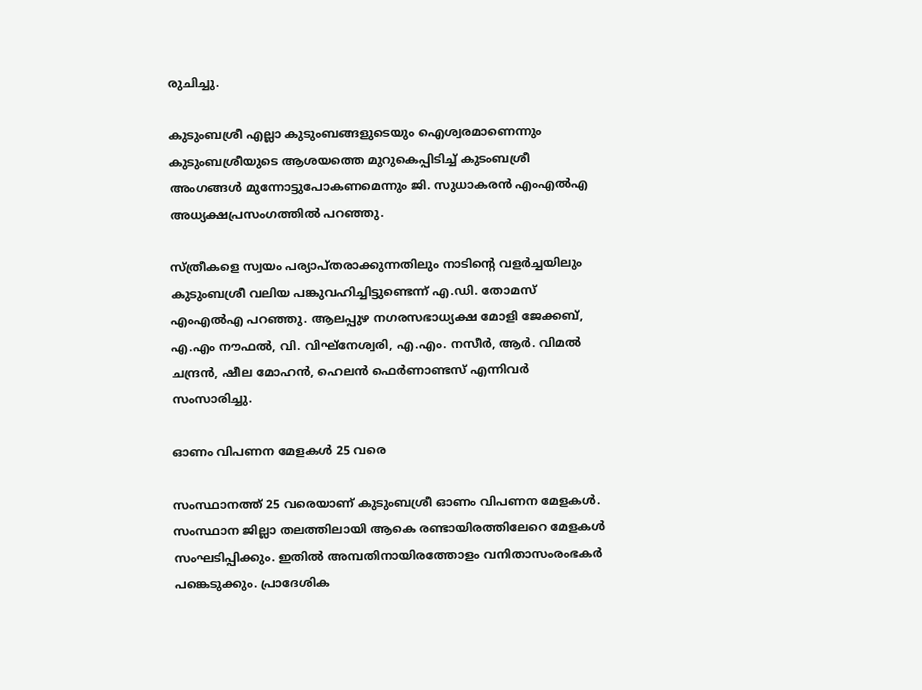രുചിച്ചു.

കുടുംബശ്രീ എല്ലാ കുടുംബങ്ങളുടെയും ഐശ്വരമാണെന്നും കുടുംബശ്രീയുടെ ആശയത്തെ മുറുകെപ്പിടിച്ച് കുടംബശ്രീ അംഗങ്ങൾ മുന്നോട്ടുപോകണമെന്നും ജി. സുധാകരന്‍ എംഎല്‍എ അധ്യക്ഷപ്രസംഗത്തിൽ പറഞ്ഞു.

സ്ത്രീകളെ സ്വയം പര്യാപ്തരാക്കുന്നതിലും നാടിന്‍റെ വളർച്ചയിലും കുടുംബശ്രീ വലിയ പങ്കുവഹിച്ചിട്ടുണ്ടെന്ന് എ.ഡി. തോമസ് എംഎൽഎ പറഞ്ഞു. ആലപ്പുഴ നഗരസഭാധ്യക്ഷ മോളി ജേക്കബ്, എ.എം നൗഫല്‍, വി. വിഘ്നേശ്വരി, എ.എം. നസീര്‍, ആര്‍. വിമല്‍ ചന്ദ്രന്‍, ഷീല മോഹന്‍, ഹെലന്‍ ഫെര്‍ണാണ്ടസ് എന്നിവർ സംസാരിച്ചു.

ഓണം വിപണന മേളകള്‍ 25 വരെ

സംസ്ഥാനത്ത് 25 വരെയാണ് കുടുംബശ്രീ ഓണം വിപണന മേളകള്‍. സംസ്ഥാന ജില്ലാ തലത്തിലായി ആകെ രണ്ടായിരത്തിലേറെ മേളകള്‍ സംഘടിപ്പിക്കും. ഇതില്‍ അമ്പതിനായിരത്തോളം വനിതാസംരംഭകർ പങ്കെടുക്കും. പ്രാദേശിക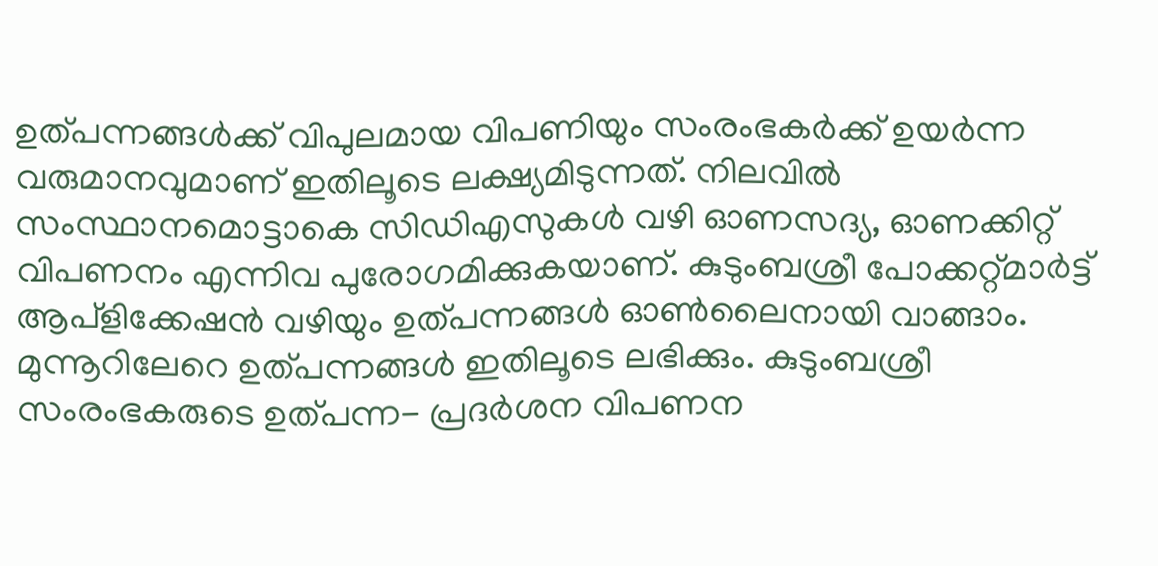ഉത്പന്നങ്ങള്‍ക്ക് വിപുലമായ വിപണിയും സംരംഭകര്‍ക്ക് ഉയര്‍ന്ന വരുമാനവുമാണ് ഇതിലൂടെ ലക്ഷ്യമിടുന്നത്. നിലവില്‍ സംസ്ഥാനമൊട്ടാകെ സിഡിഎസുകള്‍ വഴി ഓണസദ്യ, ഓണക്കിറ്റ് വിപണനം എന്നിവ പുരോഗമിക്കുകയാണ്. കുടുംബശ്രീ പോക്കറ്റ്മാര്‍ട്ട് ആപ്ളിക്കേഷൻ വഴിയും ഉത്പന്നങ്ങള്‍ ഓണ്‍ലൈനായി വാങ്ങാം. മുന്നൂറിലേറെ ഉത്പന്നങ്ങള്‍ ഇതിലൂടെ ലഭിക്കും. കുടുംബശ്രീ സംരംഭകരുടെ ഉത്പന്ന- പ്രദർശന വിപണന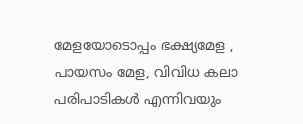മേളയോടൊപ്പം ഭക്ഷ്യമേള , പായസം മേള, വിവിധ കലാ പരിപാടികൾ എന്നിവയും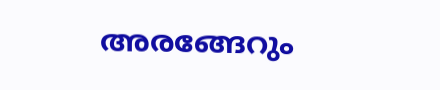അരങ്ങേറും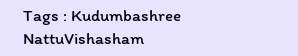Tags : Kudumbashree NattuVishasham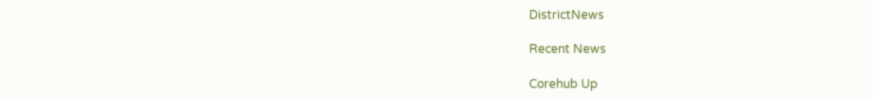DistrictNews

Recent News

Corehub Up